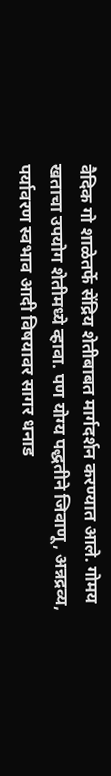वैदिक गो शाळेतर्फे सेंद्रिय शेतीबाबत मार्गदर्शन करण्यात आले. गोमय खताचा उपयोग शेतीमध्ये व्हावा. पण योग्य पद्धतीने जिवाणू, अन्नद्रव्य, पर्यावरण स्वभाव आदी विषयावर सागर धनाड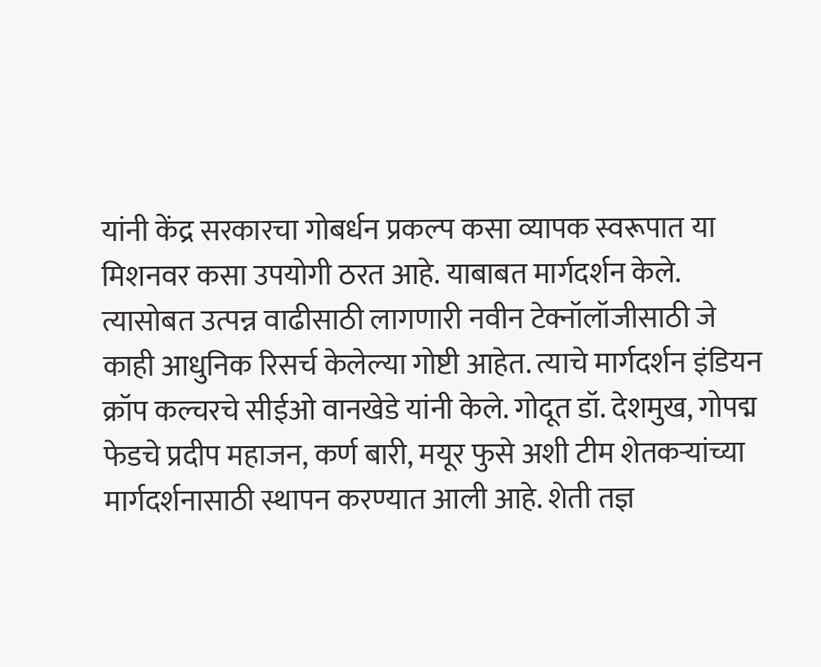यांनी केंद्र सरकारचा गोबर्धन प्रकल्प कसा व्यापक स्वरूपात या मिशनवर कसा उपयोगी ठरत आहे. याबाबत मार्गदर्शन केले. त्यासोबत उत्पन्न वाढीसाठी लागणारी नवीन टेक्नॉलॉजीसाठी जे काही आधुनिक रिसर्च केलेल्या गोष्टी आहेत. त्याचे मार्गदर्शन इंडियन क्रॉप कल्चरचे सीईओ वानखेडे यांनी केले. गोदूत डॉ. देशमुख, गोपद्म फेडचे प्रदीप महाजन, कर्ण बारी, मयूर फुसे अशी टीम शेतकऱ्यांच्या मार्गदर्शनासाठी स्थापन करण्यात आली आहे. शेती तज्ञ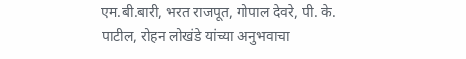एम.बी.बारी, भरत राजपूत, गोपाल देवरे, पी. के. पाटील, रोहन लोखंडे यांच्या अनुभवाचा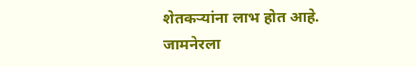शेतकऱ्यांना लाभ होत आहे.
जामनेरला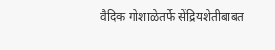वैदिक गोशाळेतर्फे सेंद्रियशेतीबाबत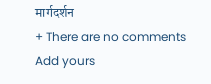मार्गदर्शन
+ There are no comments
Add yours